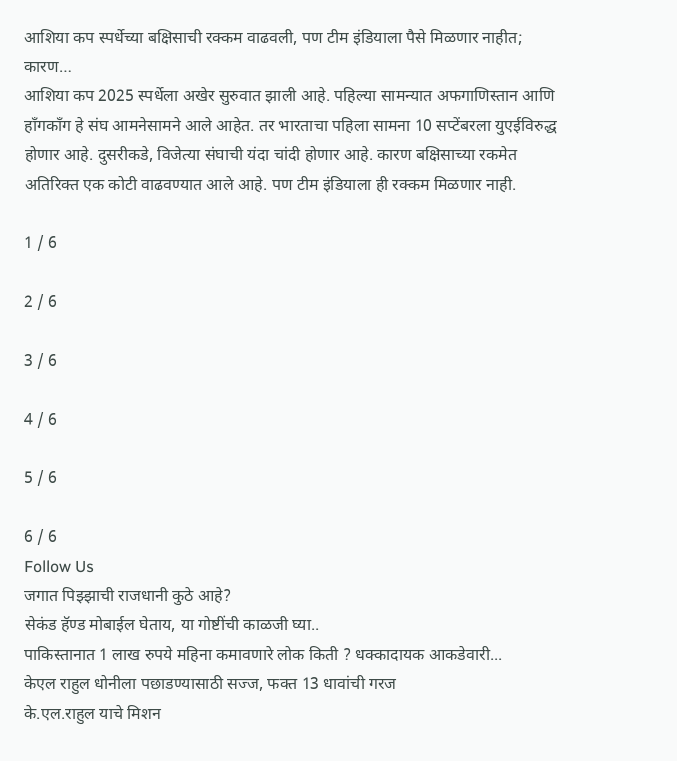आशिया कप स्पर्धेच्या बक्षिसाची रक्कम वाढवली, पण टीम इंडियाला पैसे मिळणार नाहीत; कारण…
आशिया कप 2025 स्पर्धेला अखेर सुरुवात झाली आहे. पहिल्या सामन्यात अफगाणिस्तान आणि हाँगकाँग हे संघ आमनेसामने आले आहेत. तर भारताचा पहिला सामना 10 सप्टेंबरला युएईविरुद्ध होणार आहे. दुसरीकडे, विजेत्या संघाची यंदा चांदी होणार आहे. कारण बक्षिसाच्या रकमेत अतिरिक्त एक कोटी वाढवण्यात आले आहे. पण टीम इंडियाला ही रक्कम मिळणार नाही.

1 / 6

2 / 6

3 / 6

4 / 6

5 / 6

6 / 6
Follow Us
जगात पिझ्झाची राजधानी कुठे आहे?
सेकंड हॅण्ड मोबाईल घेताय, या गोष्टींची काळजी घ्या..
पाकिस्तानात 1 लाख रुपये महिना कमावणारे लोक किती ? धक्कादायक आकडेवारी...
केएल राहुल धोनीला पछाडण्यासाठी सज्ज, फक्त 13 धावांची गरज
के.एल.राहुल याचे मिशन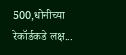500,धोनीच्या रेकॉर्डकडे लक्ष...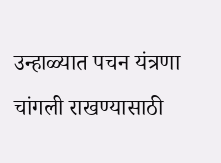उन्हाळ्यात पचन यंत्रणा चांगली राखण्यासाठी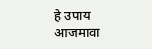हे उपाय आजमावा